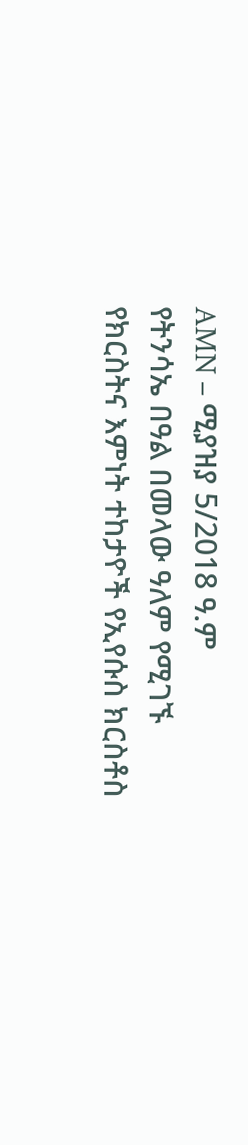AMN – ሚያዝያ 5/2018 ዓ.ም
የትንሳኤ በዓል በመላው ዓለም የሚገኙ የክርስትና እምነት ተከታዮች የኢየሱስ ክርስቶስ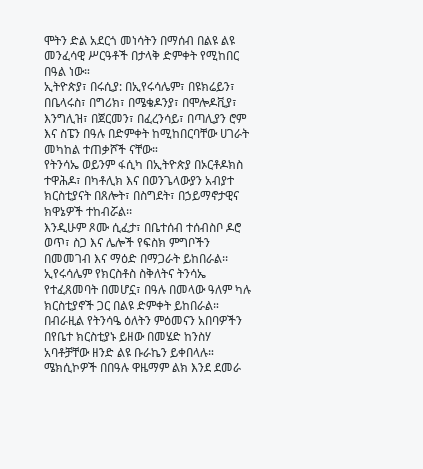ሞትን ድል አደርጎ መነሳትን በማሰብ በልዩ ልዩ መንፈሳዊ ሥርዓቶች በታላቅ ድምቀት የሚከበር በዓል ነው።
ኢትዮጵያ፣ በሩሲያ: በኢየሩሳሌም፣ በዩክሬይን፣ በቤላሩስ፣ በግሪክ፣ በሜቄዶንያ፣ በሞሎዶቪያ፣ እንግሊዝ፣ በጀርመን፣ በፈረንሳይ፣ በጣሊያን ሮም እና ስፔን በዓሉ በድምቀት ከሚከበርባቸው ሀገራት መካከል ተጠቃሾች ናቸው።
የትንሳኤ ወይንም ፋሲካ በኢትዮጵያ በኦርቶዶክስ ተዋሕዶ፣ በካቶሊክ እና በወንጌላውያን አብያተ ክርስቲያናት በጸሎት፣ በስግደት፣ በኃይማኖታዊና ክዋኔዎች ተከብሯል፡፡
እንዲሁም ጾሙ ሲፈታ፣ በቤተሰብ ተሰብስቦ ዶሮ ወጥ፣ ስጋ እና ሌሎች የፍስክ ምግቦችን በመመገብ እና ማዕድ በማጋራት ይከበራል፡፡
ኢየሩሳሌም የክርስቶስ ስቅለትና ትንሳኤ የተፈጸመባት በመሆኗ፣ በዓሉ በመላው ዓለም ካሉ ክርስቲያኖች ጋር በልዩ ድምቀት ይከበራል።
በብራዚል የትንሳዔ ዕለትን ምዕመናን አበባዎችን በየቤተ ክርስቲያኑ ይዘው በመሄድ ከንስሃ አባቶቻቸው ዘንድ ልዩ ቡራኬን ይቀበላሉ።
ሜክሲኮዎች በበዓሉ ዋዜማም ልክ እንደ ደመራ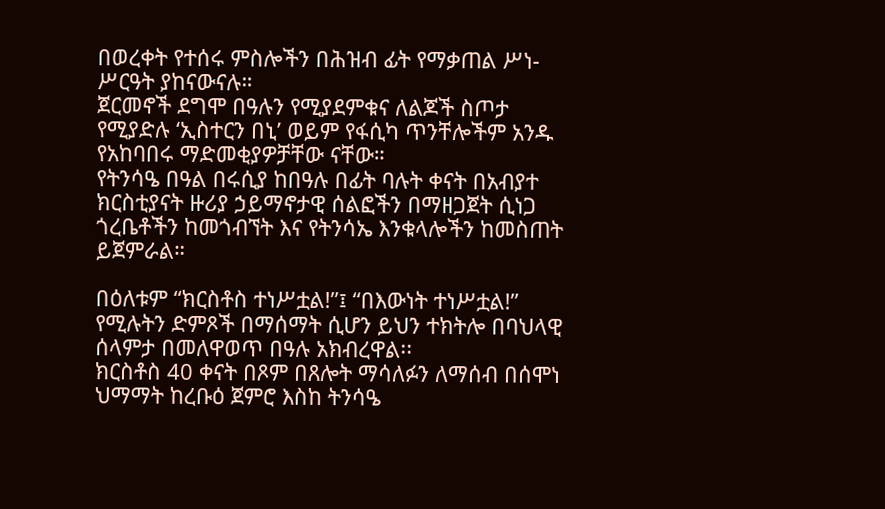በወረቀት የተሰሩ ምስሎችን በሕዝብ ፊት የማቃጠል ሥነ-ሥርዓት ያከናውናሉ።
ጀርመኖች ደግሞ በዓሉን የሚያደምቁና ለልጆች ስጦታ የሚያድሉ ‘ኢስተርን በኒ’ ወይም የፋሲካ ጥንቸሎችም አንዱ የአከባበሩ ማድመቂያዎቻቸው ናቸው።
የትንሳዔ በዓል በሩሲያ ከበዓሉ በፊት ባሉት ቀናት በአብያተ ክርስቲያናት ዙሪያ ኃይማኖታዊ ሰልፎችን በማዘጋጀት ሲነጋ ጎረቤቶችን ከመጎብኘት እና የትንሳኤ እንቁላሎችን ከመስጠት ይጀምራል።

በዕለቱም “ክርስቶስ ተነሥቷል!”፤ “በእውነት ተነሥቷል!” የሚሉትን ድምጾች በማሰማት ሲሆን ይህን ተክትሎ በባህላዊ ሰላምታ በመለዋወጥ በዓሉ አክብረዋል፡፡
ክርስቶስ 40 ቀናት በጾም በጸሎት ማሳለፉን ለማሰብ በሰሞነ ህማማት ከረቡዕ ጀምሮ እስከ ትንሳዔ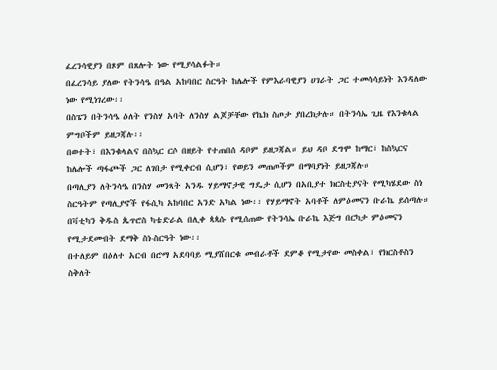ፈረንሳዊያን በጾም በጸሎት ነው የሚያሳልፉት።
በፈረንሳይ ያለው የትንሳዔ በዓል አከባበር ስርዓት ከሌሎች የምእራባዊያን ሀገራት ጋር ተመሳሳይነት እንዳለው ነው የሚነገረው፡፡
በስፔን በትንሳዔ ዕለት የንስሃ አባት ለንስሃ ልጆቻቸው የኬክ ስጦታ ያበረክታሉ። በትንሳኤ ጊዜ የእንቁላል ምግቦችም ይዘጋጃሉ፡፡
በወተት፣ በእንቁላልና በስኳር ርሶ በዘይት የተጠበሰ ዳቦም ይዘጋጃል። ይህ ዳቦ ደግሞ ከማር፣ ከስኳርና ከሌሎች ጣፋጮች ጋር ለገበታ የሚቀርብ ሲሆን፣ የወይን መጠጦችም በማባያነት ይዘጋጃሉ።
በጣሊያን ለትንሳዔ በንስሃ መንጻት አንዱ ሃይማኖታዊ ግዴታ ሲሆን በአቢያተ ክርስቲያናት የሚካሄደው ስነ ስርዓትም የጣሊያኖች የፋሲካ አከባበር አንድ አካል ነው፡፡ የሃይማኖት አባቶች ለምዕመናን ቡራኬ ይሰጣሉ።
በቫቲካን ቅዱስ ጴጥሮስ ካቴድራል በሊቀ ጳጳሱ የሚሰጠው የትንሳኤ ቡራኬ እጅግ በርካታ ምዕመናን የሚታደሙበት ደማቅ ስነ-ስርዓት ነው፡፡
በተለይም በዕለተ አርብ በሮማ አደባባይ ሚያሸበርቁ መብራቶች ደምቆ የሚታየው መስቀል፣ የክርስቶስን ስቅለት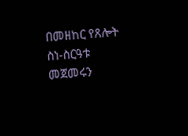በመዘከር የጸሎት ስነ-ስርዓቱ መጀመሩን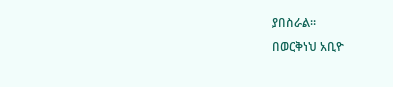ያበስራል።
በወርቅነህ አቢዮ